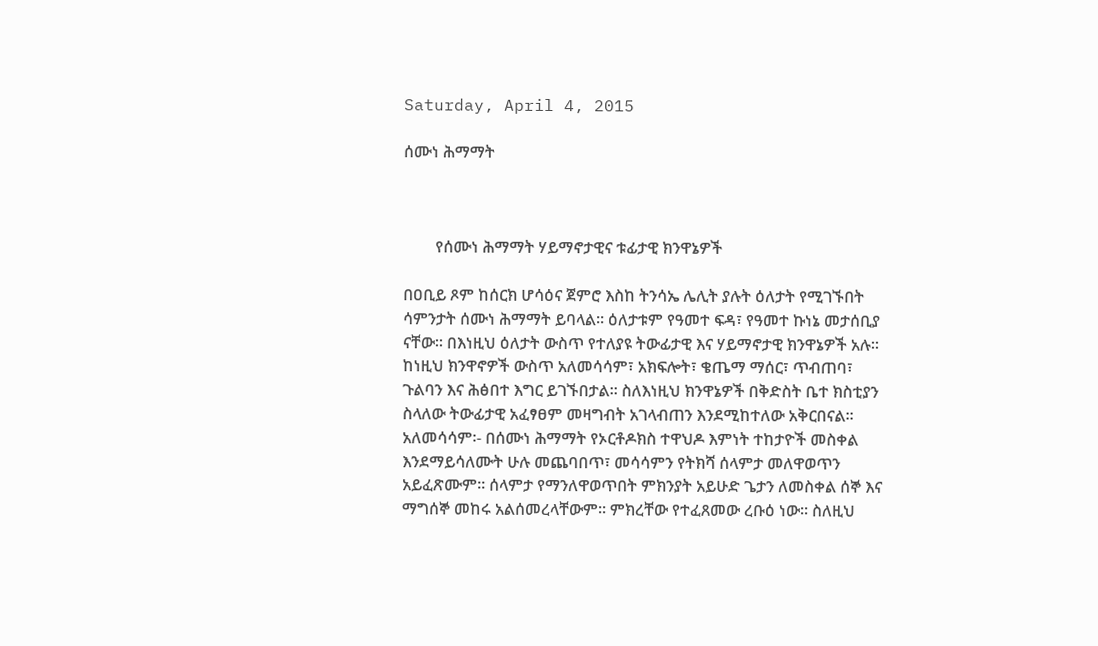Saturday, April 4, 2015

ሰሙነ ሕማማት



        የሰሙነ ሕማማት ሃይማኖታዊና ቱፊታዊ ክንዋኔዎች

በዐቢይ ጾም ከሰርክ ሆሳዕና ጀምሮ እስከ ትንሳኤ ሌሊት ያሉት ዕለታት የሚገኙበት ሳምንታት ሰሙነ ሕማማት ይባላል፡፡ ዕለታቱም የዓመተ ፍዳ፣ የዓመተ ኩነኔ መታሰቢያ ናቸው፡፡ በእነዚህ ዕለታት ውስጥ የተለያዩ ትውፊታዊ እና ሃይማኖታዊ ክንዋኔዎች አሉ፡፡ ከነዚህ ክንዋኖዎች ውስጥ አለመሳሳም፣ አክፍሎት፣ ቄጤማ ማሰር፣ ጥብጠባ፣ ጉልባን እና ሕፅበተ እግር ይገኙበታል፡፡ ስለእነዚህ ክንዋኔዎች በቅድስት ቤተ ክስቲያን ስላለው ትውፊታዊ አፈፃፀም መዛግብት አገላብጠን እንደሚከተለው አቅርበናል፡፡
አለመሳሳም፡- በሰሙነ ሕማማት የኦርቶዶክስ ተዋህዶ እምነት ተከታዮች መስቀል እንደማይሳለሙት ሁሉ መጨባበጥ፣ መሳሳምን የትክሻ ሰላምታ መለዋወጥን አይፈጽሙም፡፡ ሰላምታ የማንለዋወጥበት ምክንያት አይሁድ ጌታን ለመስቀል ሰኞ እና ማግሰኞ መከሩ አልሰመረላቸውም፡፡ ምክረቸው የተፈጸመው ረቡዕ ነው፡፡ ስለዚህ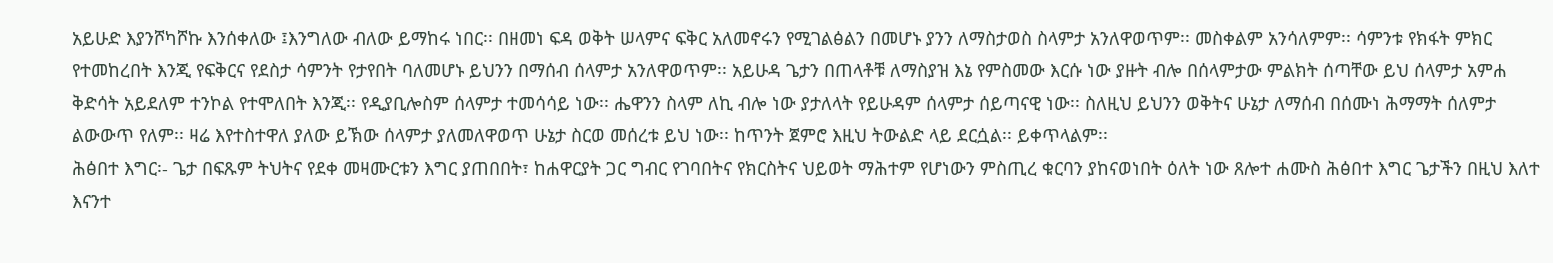አይሁድ እያንሾካሾኩ እንሰቀለው ፤እንግለው ብለው ይማከሩ ነበር፡፡ በዘመነ ፍዳ ወቅት ሠላምና ፍቅር አለመኖሩን የሚገልፅልን በመሆኑ ያንን ለማስታወስ ስላምታ አንለዋወጥም፡፡ መስቀልም አንሳለምም፡፡ ሳምንቱ የክፋት ምክር የተመከረበት እንጂ የፍቅርና የደስታ ሳምንት የታየበት ባለመሆኑ ይህንን በማሰብ ሰላምታ አንለዋወጥም፡፡ አይሁዳ ጌታን በጠላቶቹ ለማስያዝ እኔ የምስመው እርሱ ነው ያዙት ብሎ በሰላምታው ምልክት ሰጣቸው ይህ ሰላምታ አምሐ ቅድሳት አይደለም ተንኮል የተሞለበት እንጂ፡፡ የዲያቢሎስም ሰላምታ ተመሳሳይ ነው፡፡ ሔዋንን ስላም ለኪ ብሎ ነው ያታለላት የይሁዳም ሰላምታ ሰይጣናዊ ነው፡፡ ስለዚህ ይህንን ወቅትና ሁኔታ ለማሰብ በሰሙነ ሕማማት ሰለምታ ልውውጥ የለም፡፡ ዛሬ እየተስተዋለ ያለው ይኽው ሰላምታ ያለመለዋወጥ ሁኔታ ስርወ መሰረቱ ይህ ነው፡፡ ከጥንት ጀምሮ እዚህ ትውልድ ላይ ደርሷል፡፡ ይቀጥላልም፡፡
ሕፅበተ እግር፡- ጌታ በፍጹም ትህትና የደቀ መዛሙርቱን እግር ያጠበበት፣ ከሐዋርያት ጋር ግብር የገባበትና የክርስትና ህይወት ማሕተም የሆነውን ምስጢረ ቁርባን ያከናወነበት ዕለት ነው ጸሎተ ሐሙስ ሕፅበተ እግር ጌታችን በዚህ እለተ እናንተ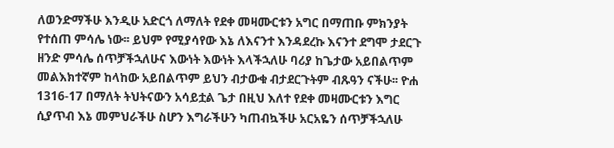ለወንድማችሁ እንዲሁ አድርጎ ለማለት የደቀ መዛሙርቱን አግር በማጠቡ ምክንያት የተሰጠ ምሳሌ ነው፡፡ ይህም የሚያሳየው እኔ ለእናንተ እንዳደረኩ እናንተ ደግሞ ታደርጉ ዘንድ ምሳሌ ሰጥቻችኋለሁና እውነት እውነት እላችኋለሁ ባሪያ ከጌታው አይበልጥም መልእክተኛም ከላከው አይበልጥም ይህን ብታውቁ ብታደርጉትም ብጹዓን ናችሁ፡፡ ዮሐ 1316-17 በማለት ትህትናውን አሳይቷል ጌታ በዚህ እለተ የደቀ መዛሙርቱን እግር ሲያጥብ እኔ መምህራችሁ ስሆን እግራችሁን ካጠብኳችሁ አርአዬን ሰጥቻችኋለሁ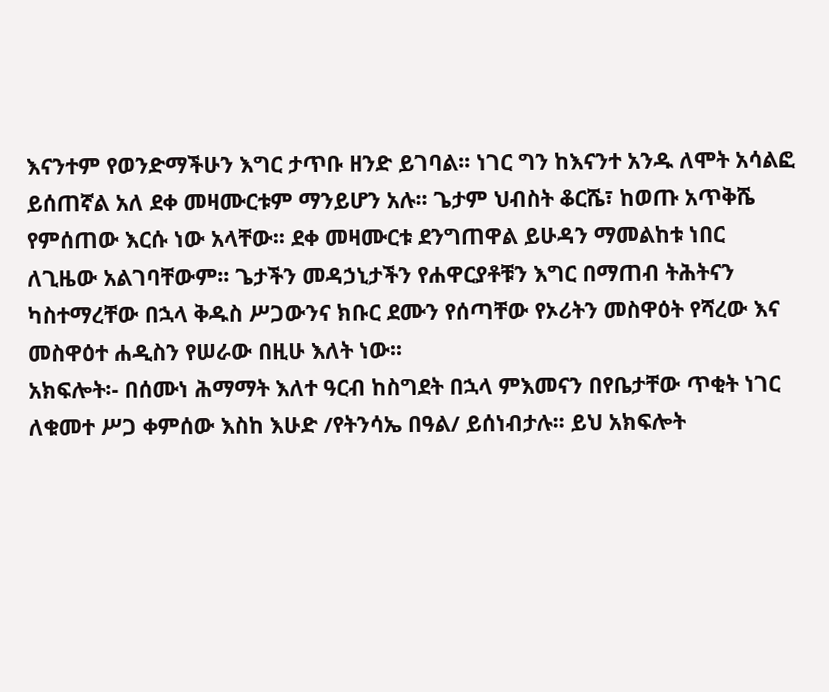እናንተም የወንድማችሁን እግር ታጥቡ ዘንድ ይገባል፡፡ ነገር ግን ከእናንተ አንዱ ለሞት አሳልፎ ይሰጠኛል አለ ደቀ መዛሙርቱም ማንይሆን አሉ፡፡ ጌታም ህብስት ቆርሼ፣ ከወጡ አጥቅሼ የምሰጠው እርሱ ነው አላቸው፡፡ ደቀ መዛሙርቱ ደንግጠዋል ይሁዳን ማመልከቱ ነበር ለጊዜው አልገባቸውም፡፡ ጌታችን መዳኃኒታችን የሐዋርያቶቹን እግር በማጠብ ትሕትናን ካስተማረቸው በኋላ ቅዱስ ሥጋውንና ክቡር ደሙን የሰጣቸው የኦሪትን መስዋዕት የሻረው እና መስዋዕተ ሐዲስን የሠራው በዚሁ እለት ነው፡፡
አክፍሎት፡- በሰሙነ ሕማማት እለተ ዓርብ ከስግደት በኋላ ምእመናን በየቤታቸው ጥቂት ነገር ለቁመተ ሥጋ ቀምሰው እስከ እሁድ /የትንሳኤ በዓል/ ይሰነብታሉ፡፡ ይህ አክፍሎት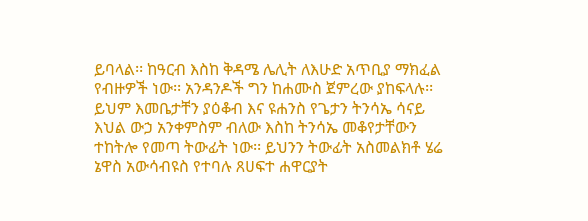ይባላል፡፡ ከዓርብ እስከ ቅዳሜ ሌሊት ለእሁድ አጥቢያ ማክፈል የብዙዎች ነው፡፡ አንዳንዶች ግን ከሐሙስ ጀምረው ያከፍላሉ፡፡ ይህም እመቤታቸን ያዕቆብ እና ዩሐንስ የጌታን ትንሳኤ ሳናይ እህል ውኃ አንቀምስም ብለው እስከ ትንሳኤ መቆየታቸውን ተከትሎ የመጣ ትውፊት ነው፡፡ ይህንን ትውፊት አስመልክቶ ሄሬ ኔዋስ አውሳብዩስ የተባሉ ጸሀፍተ ሐዋርያት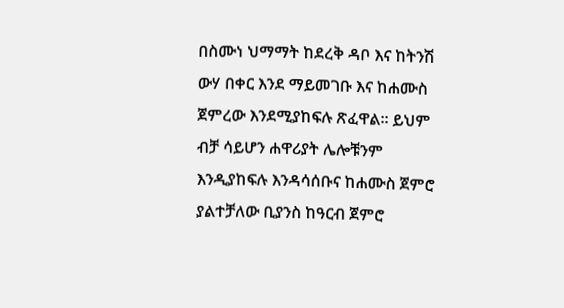በስሙነ ህማማት ከደረቅ ዳቦ እና ከትንሽ ውሃ በቀር እንደ ማይመገቡ እና ከሐሙስ ጀምረው እንደሚያከፍሉ ጽፈዋል፡፡ ይህም ብቻ ሳይሆን ሐዋሪያት ሌሎቹንም እንዲያከፍሉ እንዳሳሰቡና ከሐሙስ ጀምሮ ያልተቻለው ቢያንስ ከዓርብ ጀምሮ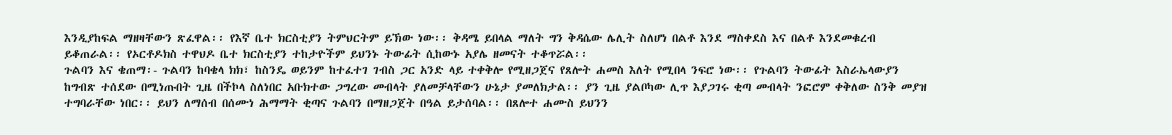እንዲያከፍል ማዘዛቸውን ጽፈዋል፡፡ የእኛ ቤተ ክርስቲያን ትምህርትም ይኽው ነው፡፡ ቅዳሜ ይበላል ማለት ግን ቅዳሴው ሌሊት ስለሆነ በልቶ እንደ ማስቀደስ እና በልቶ እንደመቁረብ ይቆጠራል፡፡ የኦርቶዶክስ ተዋህዶ ቤተ ክርስቲያን ተከታዮችም ይህንኑ ትውፊት ሲከውኑ አያሌ ዘመናት ተቆጥሯል፡፡
ጉልባን እና ቄጠማ፡- ጉልባን ከባቄላ ክክ፣ ከስንዴ ወይንም ከተፈተገ ገብስ ጋር አንድ ላይ ተቀቅሎ የሚዘጋጀና የጸሎት ሐመስ እለት የሚበላ ንፍሮ ነው፡፡ የጉልባን ትውፊት እስራኤላውያን ከግብጽ ተሰደው በሚነጡበት ጊዜ በችኮላ ስለነበር አቡክተው ጋግረው መብላት ያለመቻላቸውን ሁኔታ ያመለክታል፡፡ ያን ጊዜ ያልቦካው ሊጥ እያጋገሩ ቂጣ መብላት ንፎሮም ቀቅለው ስንቅ መያዝ ተግባራቸው ነበር፡፡ ይህን ለማሰብ በሰሙነ ሕማማት ቂጣና ጉልባን በማዘጋጀት በዓል ይታሰባል፡፡ በጸሎተ ሐሙስ ይህንን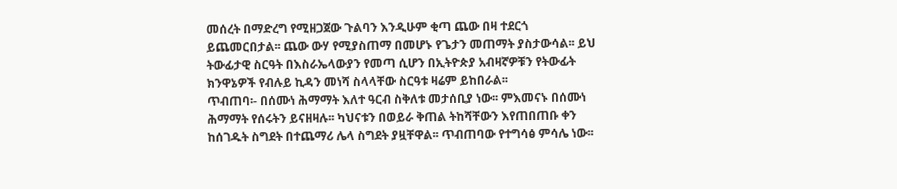መሰረት በማድረግ የሚዘጋጀው ጉልባን እንዲሁም ቂጣ ጨው በዛ ተደርጎ ይጨመርበታል፡፡ ጨው ውሃ የሚያስጠማ በመሆኑ የጌታን መጠማት ያስታውሳል፡፡ ይህ ትውፊታዊ ስርዓት በእስራኤላውያን የመጣ ሲሆን በኢትዮጵያ አብዛኛዎቹን የትውፊት ክንዋኔዎች የብሉይ ኪዳን መነሻ ስላላቸው ስርዓቱ ዛሬም ይከበራል፡፡
ጥብጠባ፡- በሰሙነ ሕማማት እለተ ዓርብ ስቅለቱ መታሰቢያ ነው፡፡ ምእመናኑ በሰሙነ ሕማማት የሰሩትን ይናዘዛሉ፡፡ ካህናቱን በወይራ ቅጠል ትከሻቸውን እየጠበጠቡ ቀን ከሰገዱት ስግደት በተጨማሪ ሌላ ስግደት ያዟቸዋል፡፡ ጥብጠባው የተግሳፅ ምሳሌ ነው፡፡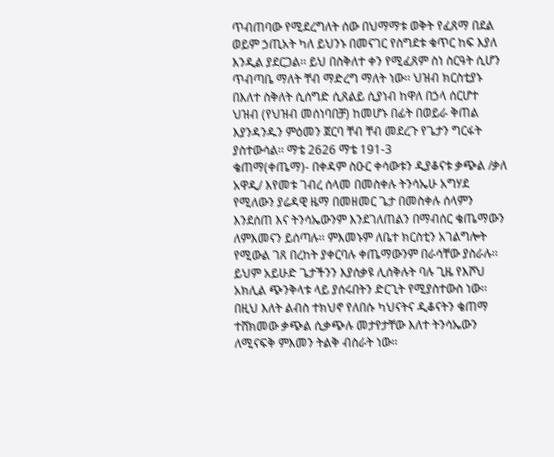ጥብጠባው የሚደረግለት ሰው በህማማቱ ወቅት የፈጸማ በደል ወይም ኃጢአት ካለ ይህንኑ በመናገር የስግደቱ ቁጥር ከፍ እያለ እንዲል ያደርጋል፡፡ ይህ በስቅለተ ቀን የሚፈጸም ስነ ስርዓት ሲሆን ጥብጣቤ ማለት ቸብ ማድረግ ማለት ነው፡፡ ህዝብ ክርስቲያኑ በእለተ ስቅለት ሲሰግድ ሲጸልይ ሲያነብ ከዋለ በኃላ ሰርሆተ ህዝብ (የህዝብ መሰነባበቻ) ከመሆኑ በፊት በወይራ ቅጠል እያንዳንዱን ምዕመን ጀርባ ቸብ ቸብ መደረጉ የጌታን ግርፋት ያስተውሳል፡፡ ማቴ 2626 ማቴ 191-3
ቄጠማ(ቀጤማ)- በቀዳም ስዑር ቀሳውቱን ዲያቆናቱ ቃጭል /ቃለ አዋዲ/ እየመቱ ገብረ ሰላመ በመስቀሉ ትንሳኤሁ አግሃደ የሚለውን ያሬዳዊ ዜማ በመዘመር ጌታ በመስቀሉ ሰላምን እንደሰጠ እና ትንሳኤውንም እንደገለጠልን በማብሰር ቄጤማውን ለምእመናን ይሰጣሉ፡፡ ምእመኑም ለቤተ ክርስቲን አገልግሎት የሚውል ገጸ በረከት ያቀርባሉ ቀጤማውንም በራሳቸው ያስራሉ፡፡ ይህም አይሁድ ጌታችንን እያሰቃዩ ሊሰቅሉት ባሉ ጊዜ የእሾህ አክሊል ጭንቅላቱ ላይ ያሰሩበትን ድርጊት የሚያስተውስ ነው፡፡ በዚህ እለት ልብስ ተክህኖ የለበሱ ካህናትና ዲቆናትን ቄጠማ ተሸክመው ቃጭል ሲቃጭሉ መታየታቸው እለተ ትንሳኤውን ለሚናፍቅ ምእመን ትልቅ ብስራት ነው፡፡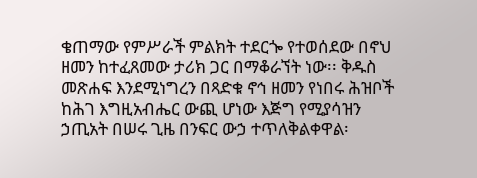ቄጠማው የምሥራች ምልክት ተደርጐ የተወሰደው በኖህ ዘመን ከተፈጸመው ታሪክ ጋር በማቆራኘት ነው፡፡ ቅዱስ መጽሐፍ እንደሚነግረን በጻድቁ ኖኅ ዘመን የነበሩ ሕዝቦች ከሕገ እግዚአብሔር ውጪ ሆነው እጅግ የሚያሳዝን ኃጢአት በሠሩ ጊዜ በንፍር ውኃ ተጥለቅልቀዋል፡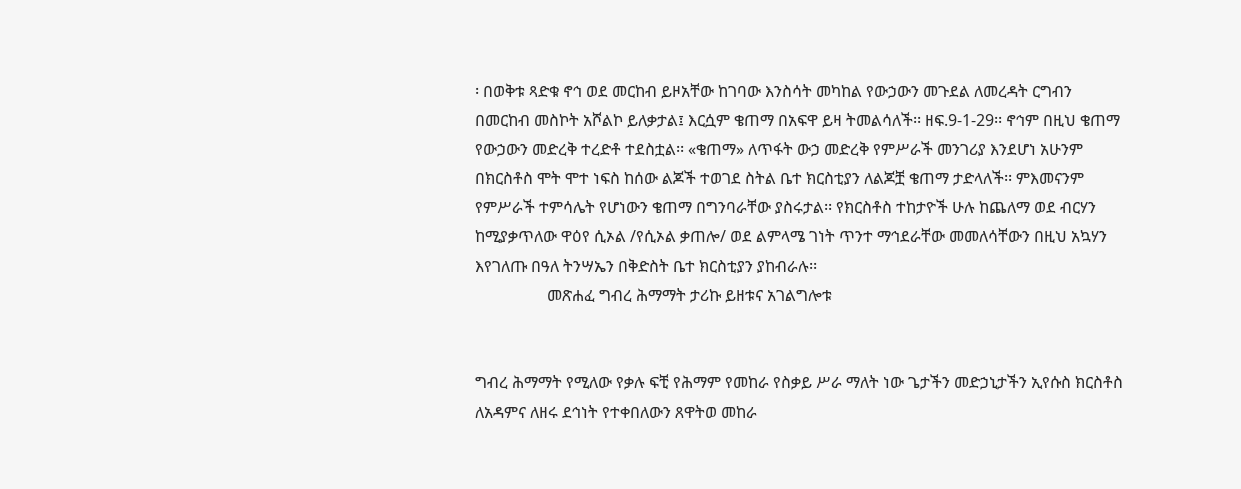፡ በወቅቱ ጻድቁ ኖኅ ወደ መርከብ ይዞአቸው ከገባው እንስሳት መካከል የውኃውን መጉደል ለመረዳት ርግብን በመርከብ መስኮት አሾልኮ ይለቃታል፤ እርሷም ቄጠማ በአፍዋ ይዛ ትመልሳለች፡፡ ዘፍ.9-1-29፡፡ ኖኅም በዚህ ቄጠማ የውኃውን መድረቅ ተረድቶ ተደስቷል፡፡ «ቄጠማ» ለጥፋት ውኃ መድረቅ የምሥራች መንገሪያ እንደሆነ አሁንም በክርስቶስ ሞት ሞተ ነፍስ ከሰው ልጆች ተወገደ ስትል ቤተ ክርስቲያን ለልጆቿ ቄጠማ ታድላለች፡፡ ምእመናንም የምሥራች ተምሳሌት የሆነውን ቄጠማ በግንባራቸው ያስሩታል፡፡ የክርስቶስ ተከታዮች ሁሉ ከጨለማ ወደ ብርሃን ከሚያቃጥለው ዋዕየ ሲኦል /የሲኦል ቃጠሎ/ ወደ ልምላሜ ገነት ጥንተ ማኅደራቸው መመለሳቸውን በዚህ አኳሃን እየገለጡ በዓለ ትንሣኤን በቅድስት ቤተ ክርስቲያን ያከብራሉ፡፡
                  መጽሐፈ ግብረ ሕማማት ታሪኩ ይዘቱና አገልግሎቱ


ግብረ ሕማማት የሚለው የቃሉ ፍቺ የሕማም የመከራ የስቃይ ሥራ ማለት ነው ጌታችን መድኃኒታችን ኢየሱስ ክርስቶስ ለአዳምና ለዘሩ ደኅነት የተቀበለውን ጸዋትወ መከራ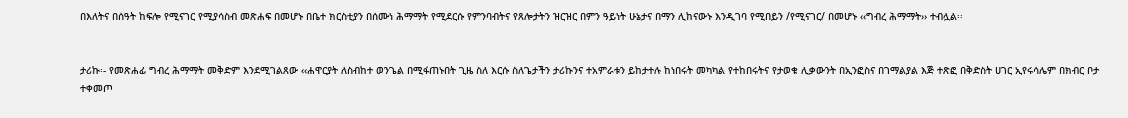በእለትና በሰዓት ከፍሎ የሚናገር የሚያሳስብ መጽሐፍ በመሆኑ በቤተ ክርስቲያን በሰሙነ ሕማማት የሚደርሱ የምንባብትና የጸሎታትን ዝርዝር በምን ዓይነት ሁኔታና በማን ሊከናውኑ እንዲገባ የሚበይን /የሚናገር/ በመሆኑ ‹‹ግብረ ሕማማት›› ተብሏል፡፡


ታሪኩ፡- የመጽሐፊ ግብረ ሕማማት መቅድም እንደሚገልጸው ‹‹ሐዋርያት ለስብከተ ወንጌል በሚፋጠኑበት ጊዜ ስለ እርሱ ስለጌታችን ታሪኩንና ተአምራቱን ይከታተሉ ከነበሩት መካካል የተከበሩትና የታወቁ ሊቃውንት በኢንፎስና በገማልያል እጅ ተጽፎ በቅድስት ሀገር ኢየሩሳሌም በክብር ቦታ ተቀመጦ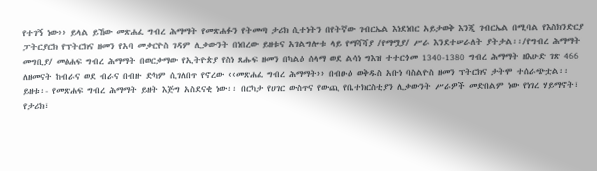የተገኝ ነው›› ይላል ይኸው መጽሐፈ ግብረ ሕማማት የመጽሐፉን የትመጣ ታሪክ ሲተነትን በየትኛው ገብርኤል እነደነበር አይታወቅ እንጂ ገብርኤል በሚባል የእስክንድርያ ፓትርያርክ የፕትርክና ዘመን የአባ መቃርዮስ ገዳም ሊቃውንት በነበረው ይዘቱና አገልግሎቱ ላይ የማሻሻያ /የማሟያ/ ሥራ እንደተሠራለት ያትታል፡፡/የግብረ ሕማማት መግቢያ/ መፅሐፍ ግብረ ሕማማት በወርቃማው የኢትዮጵያ የስነ ጸሑፍ ዘመን በካልዕ ሰላማ ወደ ልሳነ ግእዝ ተተርጎመ 1340-1380 ግብረ ሕማማት ዘእሁድ ገጽ 466 ለዘመናት ከብራና ወደ ብራና በብዙ ድካም ሲገለበጥ የኖረው ‹‹መጽሐፈ ግብረ ሕማማት›› በብፁዕ ወቅዱስ አቡነ ባስልዮስ ዘመን ፕትርክና ታትሞ ተሰራጭቷል፡፡
ይዘቱ፡- የመጽሐፍ ግብረ ሕማማት ይዘት እጅግ አስደናቂ ነው፡፡ በርካታ የሀገር ውስጥና የውጪ የቤተክርስቲያን ሊቃውንት ሥራዎች መድበልም ነው የነገረ ሃይማኖት፣ የታሪክ፣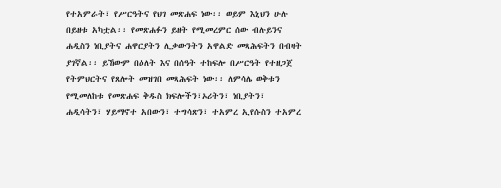የተአምራት፣ የሥርዓትና የህገ መጽሐፍ ነው፡፡ ወይም እኒህን ሁሉ በይዘቱ አካቷል፡፡ የመጽሐፉን ይዘት የሚመረምር ሰው ብሉይንና ሐዲስን ነቢያትና ሐዋርያትን ሊቃውንትን አዋልድ መጻሕፍትን በብዛት ያገኛል፡፡ ይኸውም በዕለት እና በሰዓት ተከፍሎ በሥርዓት የተዘጋጀ የትምህርትና የጸሎት መዝገበ መጻሕፍት ነው፡፡ ለምሳሌ ወቅቱን የሚመለከቱ የመጽሐፍ ቅዱስ ክፍሎችን፣ኦሪትን፣ ነቢያትን፣ ሐዲሳትን፣ ሃይማኖተ አበውን፣ ተግሳጽን፣ ተአምረ ኢየሱስን ተአምረ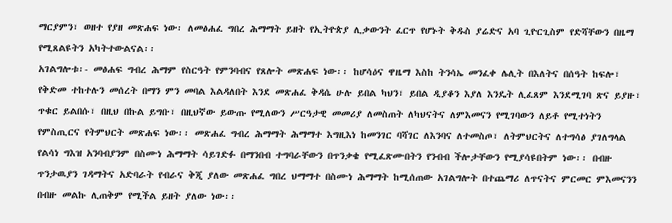ማርያምን፣ ወዘተ የያዘ መጽሐፍ ነው፡ ለመፅሐፈ ግበረ ሕማማት ይዘት የኢትዮጵያ ሊቃውንት ፈርጥ የሆኑት ቅዱስ ያሬድና አባ ጊዮርጊስም የድሻቸውን በዜማ የሚጸልዩትን አካትተውልናል፡፡
አገልግሎቱ፡- መፅሐፍ ግብረ ሕማም የስርዓት የምንባብና የጸሎት መጽሐፍ ነው፡፡ ከሆሳዕና ዋዜማ እስከ ትንሳኤ መንፈቀ ሌሊት በእለትና በሰዓት ከፍሎ፣ የቅድመ ተከተሉን መሰረት በማን ምን መባል እልዳለበት እንደ መጽሐፈ ቅዳሴ ሁሉ ይበል ካህን፣ ይበል ዲያቆን እያለ እንዴት ሊፈጸም እንደሚገባ ጽና ይያዙ፣ ጥቁር ይልበሱ፣ በዚህ በኩል ይግቡ፣ በዚህኛው ይውጡ የሚለውን ሥርዓታዊ መመሪያ ለመስጠት ለካህናትና ለምእመናን የሚገባውን ለይቶ የሚተነትን የምስጢርና የትምህርት መጽሐፍ ነው፡፡ መጽሐፈ ግብረ ሕማማት ሕማማተ እግዚእነ ከመንገር ባሻገር ለእንባና ለተመስጦ፣ ለትምህርትና ለተግሳፅ ያገለግላል የልሳነ ግእዝ አንባብያንም በስሙነ ሕማማት ሳይገድፉ በማንበብ ተግባራቸውን በጥንቃቄ የሚፈጽሙበትን የንብብ ችሎታቸውን የሚያሳዩበትም ነው፡፡ በብዙ ጥንታዉያን ገዳማትና አድባራት የብራና ቅጂ ያለው መጽሐፈ ግበረ ህማማተ በስሙነ ሕማማት ከሚሰጠው አገልግሎት በተጨማሪ ለጥናትና ምርመር ምእመናንን በብዙ መልኩ ሊጠቅም የሚችል ይዘት ያለው ነው፡፡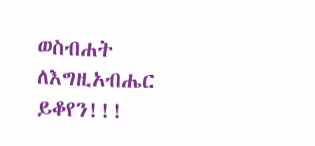ወስብሐት ለእግዚአብሔር
ይቆየን!!!